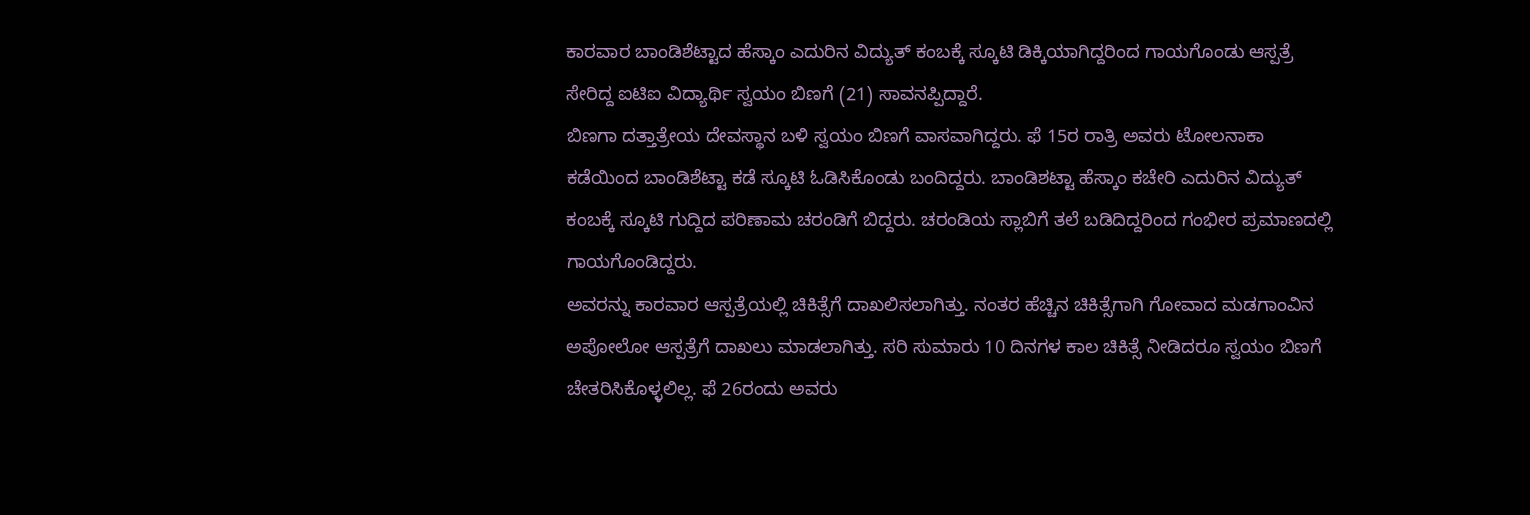ಕಾರವಾರ ಬಾಂಡಿಶೆಟ್ಟಾದ ಹೆಸ್ಕಾಂ ಎದುರಿನ ವಿದ್ಯುತ್ ಕಂಬಕ್ಕೆ ಸ್ಕೂಟಿ ಡಿಕ್ಕಿಯಾಗಿದ್ದರಿಂದ ಗಾಯಗೊಂಡು ಆಸ್ಪತ್ರೆ ಸೇರಿದ್ದ ಐಟಿಐ ವಿದ್ಯಾರ್ಥಿ ಸ್ವಯಂ ಬಿಣಗೆ (21) ಸಾವನಪ್ಪಿದ್ದಾರೆ.
ಬಿಣಗಾ ದತ್ತಾತ್ರೇಯ ದೇವಸ್ಥಾನ ಬಳಿ ಸ್ವಯಂ ಬಿಣಗೆ ವಾಸವಾಗಿದ್ದರು. ಫೆ 15ರ ರಾತ್ರಿ ಅವರು ಟೋಲನಾಕಾ ಕಡೆಯಿಂದ ಬಾಂಡಿಶೆಟ್ಟಾ ಕಡೆ ಸ್ಕೂಟಿ ಓಡಿಸಿಕೊಂಡು ಬಂದಿದ್ದರು. ಬಾಂಡಿಶಟ್ಟಾ ಹೆಸ್ಕಾಂ ಕಚೇರಿ ಎದುರಿನ ವಿದ್ಯುತ್ ಕಂಬಕ್ಕೆ ಸ್ಕೂಟಿ ಗುದ್ದಿದ ಪರಿಣಾಮ ಚರಂಡಿಗೆ ಬಿದ್ದರು. ಚರಂಡಿಯ ಸ್ಲಾಬಿಗೆ ತಲೆ ಬಡಿದಿದ್ದರಿಂದ ಗಂಭೀರ ಪ್ರಮಾಣದಲ್ಲಿ ಗಾಯಗೊಂಡಿದ್ದರು.
ಅವರನ್ನು ಕಾರವಾರ ಆಸ್ಪತ್ರೆಯಲ್ಲಿ ಚಿಕಿತ್ಸೆಗೆ ದಾಖಲಿಸಲಾಗಿತ್ತು. ನಂತರ ಹೆಚ್ಚಿನ ಚಿಕಿತ್ಸೆಗಾಗಿ ಗೋವಾದ ಮಡಗಾಂವಿನ ಅಪೋಲೋ ಆಸ್ಪತ್ರೆಗೆ ದಾಖಲು ಮಾಡಲಾಗಿತ್ತು. ಸರಿ ಸುಮಾರು 10 ದಿನಗಳ ಕಾಲ ಚಿಕಿತ್ಸೆ ನೀಡಿದರೂ ಸ್ವಯಂ ಬಿಣಗೆ ಚೇತರಿಸಿಕೊಳ್ಳಲಿಲ್ಲ. ಫೆ 26ರಂದು ಅವರು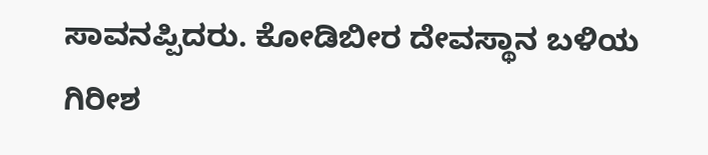ಸಾವನಪ್ಪಿದರು. ಕೋಡಿಬೀರ ದೇವಸ್ಥಾನ ಬಳಿಯ ಗಿರೀಶ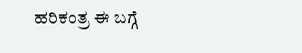ಹರಿಕಂತ್ರ ಈ ಬಗ್ಗೆ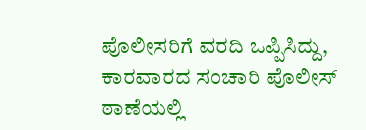ಪೊಲೀಸರಿಗೆ ವರದಿ ಒಪ್ಪಿಸಿದ್ದು, ಕಾರವಾರದ ಸಂಚಾರಿ ಪೊಲೀಸ್ ಠಾಣೆಯಲ್ಲಿ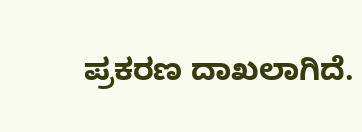ಪ್ರಕರಣ ದಾಖಲಾಗಿದೆ.